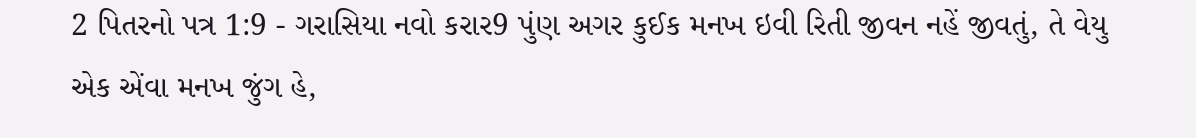2 પિતરનો પત્ર 1:9 - ગરાસિયા નવો કરાર9 પુંણ અગર કુઈક મનખ ઇવી રિતી જીવન નહેં જીવતું, તે વેયુ એક એંવા મનખ જુંગ હે,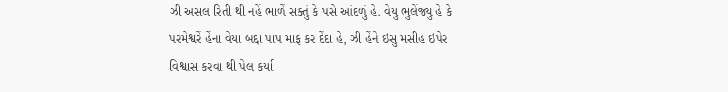ઝી અસલ રિતી થી નહેં ભાળેં સક્તું કે પસે આંદળું હે. વેયુ ભુલેંજ્યુ હે કે પરમેશ્વરેં હેંના વેયા બદ્દા પાપ માફ કર દેંદા હે, ઝી હેંને ઇસુ મસીહ ઇપેર વિશ્વાસ કરવા થી પેલ કર્યા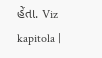હેંતા. Viz kapitola |